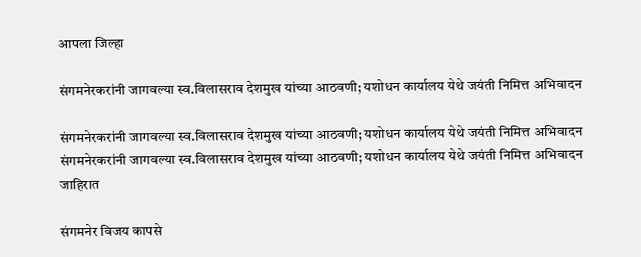आपला जिल्हा

संगमनेरकरांनी जागवल्या स्व.विलासराव देशमुख यांच्या आठवणी; यशोधन कार्यालय येथे जयंती निमित्त अभिवादन

संगमनेरकरांनी जागवल्या स्व.विलासराव देशमुख यांच्या आठवणी; यशोधन कार्यालय येथे जयंती निमित्त अभिवादन
संगमनेरकरांनी जागवल्या स्व.विलासराव देशमुख यांच्या आठवणी; यशोधन कार्यालय येथे जयंती निमित्त अभिवादन
जाहिरात

संगमनेर विजय कापसे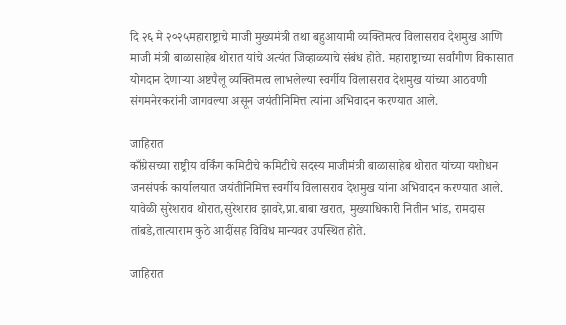दि २६ मे २०२५महाराष्ट्राचे माजी मुख्यमंत्री तथा बहुआयामी व्यक्तिमत्व विलासराव देशमुख आणि माजी मंत्री बाळासाहेब थोरात यांचे अत्यंत जिव्हाळ्याचे संबंध होते. महाराष्ट्राच्या सर्वांगीण विकासात योगदान देणाऱ्या अष्टपैलू व्यक्तिमत्व लाभलेल्या स्वर्गीय विलासराव देशमुख यांच्या आठवणी संगमनेरकरांनी जागवल्या असून जयंतीनिमित्त त्यांना अभिवादन करण्यात आले.

जाहिरात
काँग्रेसच्या राष्ट्रीय वर्किंग कमिटीचे कमिटीचे सदस्य माजीमंत्री बाळासाहेब थोरात यांच्या यशोधन जनसंपर्क कार्यालयात जयंतीनिमित्त स्वर्गीय विलासराव देशमुख यांना अभिवादन करण्यात आले. यावेळी सुरेशराव थोरात,सुरेशराव झावरे,प्रा.बाबा खरात, मुख्याधिकारी नितीन भांड, रामदास तांबडे,तात्याराम कुठे आदींसह विविध मान्यवर उपस्थित होते.

जाहिरात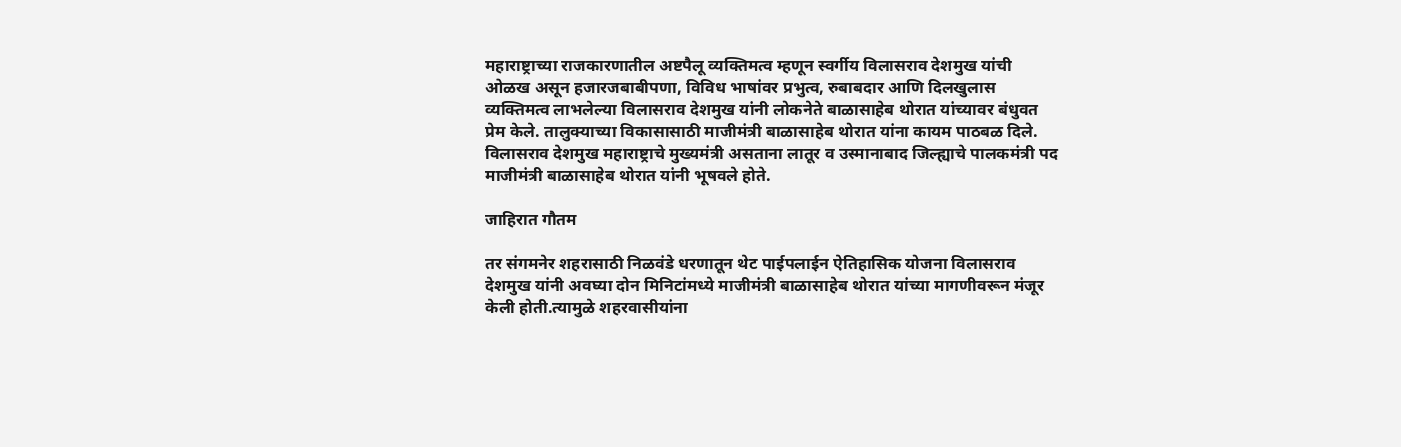महाराष्ट्राच्या राजकारणातील अष्टपैलू व्यक्तिमत्व म्हणून स्वर्गीय विलासराव देशमुख यांची ओळख असून हजारजबाबीपणा, विविध भाषांवर प्रभुत्व, रुबाबदार आणि दिलखुलास व्यक्तिमत्व लाभलेल्या विलासराव देशमुख यांनी लोकनेते बाळासाहेब थोरात यांच्यावर बंधुवत प्रेम केले. तालुक्याच्या विकासासाठी माजीमंत्री बाळासाहेब थोरात यांना कायम पाठबळ दिले. विलासराव देशमुख महाराष्ट्राचे मुख्यमंत्री असताना लातूर व उस्मानाबाद जिल्ह्याचे पालकमंत्री पद माजीमंत्री बाळासाहेब थोरात यांनी भूषवले होते.

जाहिरात गौतम

तर संगमनेर शहरासाठी निळवंडे धरणातून थेट पाईपलाईन ऐतिहासिक योजना विलासराव देशमुख यांनी अवघ्या दोन मिनिटांमध्ये माजीमंत्री बाळासाहेब थोरात यांच्या मागणीवरून मंजूर केली होती.त्यामुळे शहरवासीयांना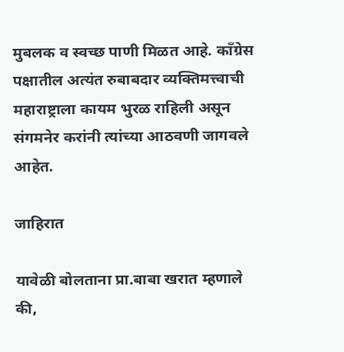मुबलक व स्वच्छ पाणी मिळत आहे. काँग्रेस पक्षातील अत्यंत रुबाबदार व्यक्तिमत्त्वाची महाराष्ट्राला कायम भुरळ राहिली असून संगमनेर करांनी त्यांच्या आठवणी जागवले आहेत.

जाहिरात

यावेळी बोलताना प्रा.बाबा खरात म्हणाले की,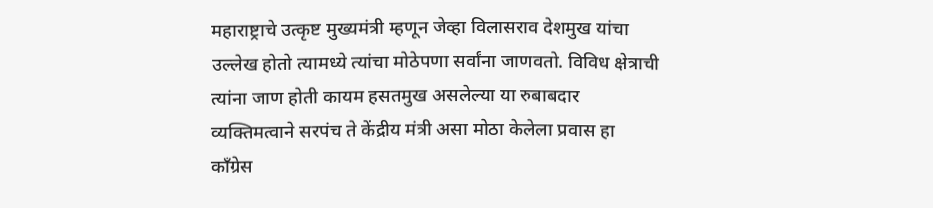महाराष्ट्राचे उत्कृष्ट मुख्यमंत्री म्हणून जेव्हा विलासराव देशमुख यांचा उल्लेख होतो त्यामध्ये त्यांचा मोठेपणा सर्वांना जाणवतो. विविध क्षेत्राची त्यांना जाण होती कायम हसतमुख असलेल्या या रुबाबदार व्यक्तिमत्वाने सरपंच ते केंद्रीय मंत्री असा मोठा केलेला प्रवास हा काँग्रेस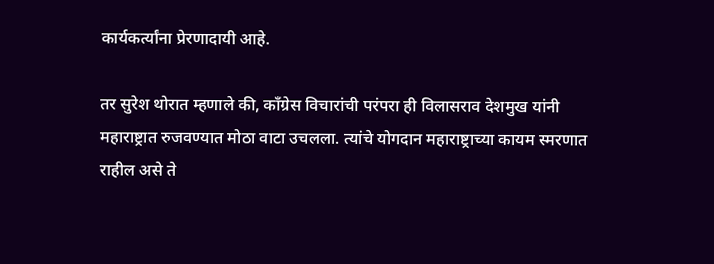कार्यकर्त्यांना प्रेरणादायी आहे.

तर सुरेश थोरात म्हणाले की, काँग्रेस विचारांची परंपरा ही विलासराव देशमुख यांनी महाराष्ट्रात रुजवण्यात मोठा वाटा उचलला. त्यांचे योगदान महाराष्ट्राच्या कायम स्मरणात राहील असे ते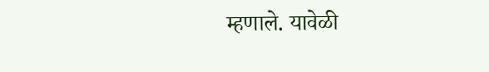म्हणाले. यावेळी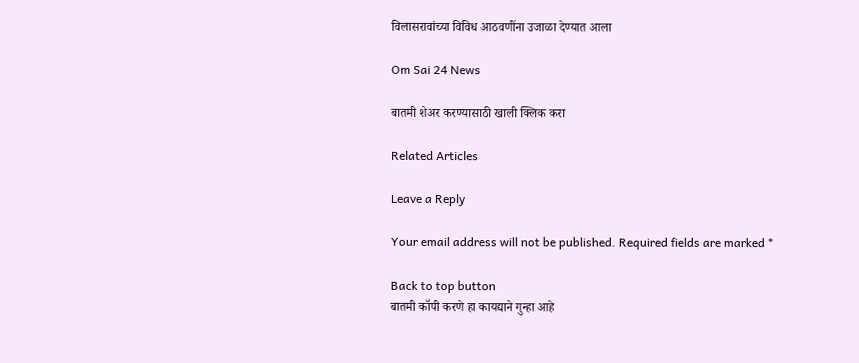विलासरावांच्या विविध आठवणींना उजाळा देण्यात आला

Om Sai 24 News

बातमी शेअर करण्यासाठी खाली क्लिक करा

Related Articles

Leave a Reply

Your email address will not be published. Required fields are marked *

Back to top button
बातमी कॉपी करणे हा कायद्याने गुन्हा आहे